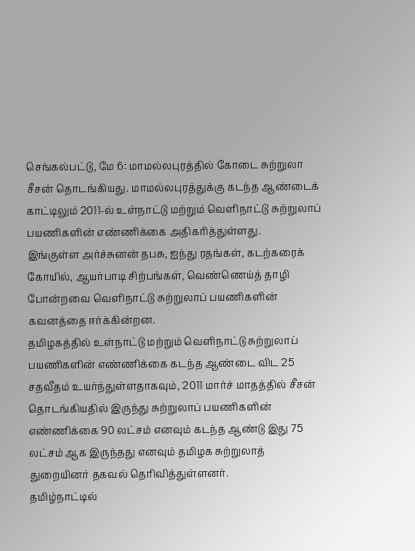செங்கல்பட்டு, மே 6: மாமல்லபுரத்தில் கோடை சுற்றுலா சீசன் தொடங்கியது. மாமல்லபுரத்துக்கு கடந்த ஆண்டைக் காட்டிலும் 2011-ல் உள்நாட்டு மற்றும் வெளிநாட்டு சுற்றுலாப் பயணிகளின் எண்ணிக்கை அதிகரித்துள்ளது.
இங்குள்ள அர்ச்சுனன் தபசு, ஐந்து ரதங்கள், கடற்கரைக் கோயில், ஆயர்பாடி சிற்பங்கள், வெண்ணெய்த் தாழி போன்றவை வெளிநாட்டு சுற்றுலாப் பயணிகளின் கவனத்தை ஈர்க்கின்றன.
தமிழகத்தில் உள்நாட்டு மற்றும் வெளிநாட்டு சுற்றுலாப் பயணிகளின் எண்ணிக்கை கடந்த ஆண்டை விட 25 சதவீதம் உயர்ந்துள்ளதாகவும், 2011 மார்ச் மாதத்தில் சீசன் தொடங்கியதில் இருந்து சுற்றுலாப் பயணிகளின் எண்ணிக்கை 90 லட்சம் எனவும் கடந்த ஆண்டு இது 75 லட்சம் ஆக இருந்தது எனவும் தமிழக சுற்றுலாத் துறையினர் தகவல் தெரிவித்துள்ளனர்.
தமிழ்நாட்டில்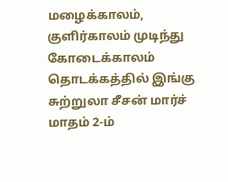மழைக்காலம், குளிர்காலம் முடிந்து கோடைக்காலம் தொடக்கத்தில் இங்கு சுற்றுலா சீசன் மார்ச் மாதம் 2-ம்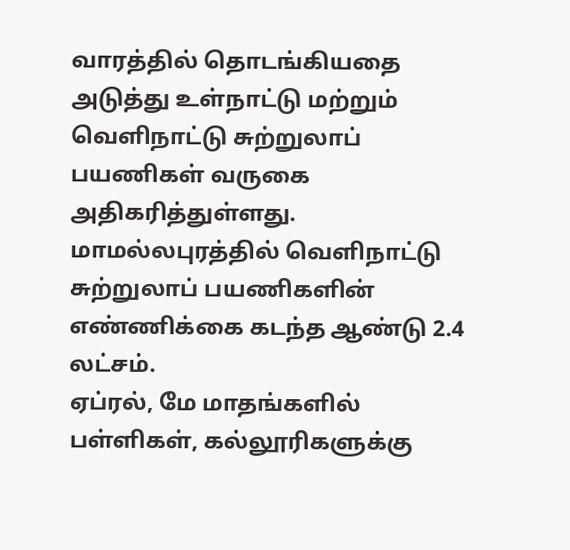வாரத்தில் தொடங்கியதை அடுத்து உள்நாட்டு மற்றும் வெளிநாட்டு சுற்றுலாப் பயணிகள் வருகை அதிகரித்துள்ளது.
மாமல்லபுரத்தில் வெளிநாட்டு சுற்றுலாப் பயணிகளின் எண்ணிக்கை கடந்த ஆண்டு 2.4 லட்சம்.
ஏப்ரல், மே மாதங்களில் பள்ளிகள், கல்லூரிகளுக்கு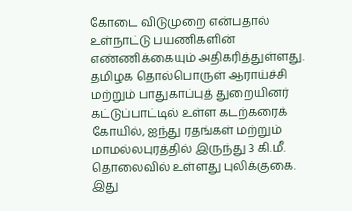கோடை விடுமுறை என்பதால் உள்நாட்டு பயணிகளின் எண்ணிக்கையும் அதிகரித்துள்ளது.
தமிழக தொல்பொருள் ஆராய்ச்சி மற்றும் பாதுகாப்புத் துறையினர் கட்டுப்பாட்டில் உள்ள கடற்கரைக் கோயில், ஐந்து ரதங்கள் மற்றும் மாமல்லபுரத்தில் இருந்து 3 கி.மீ. தொலைவில் உள்ளது புலிக்குகை.
இது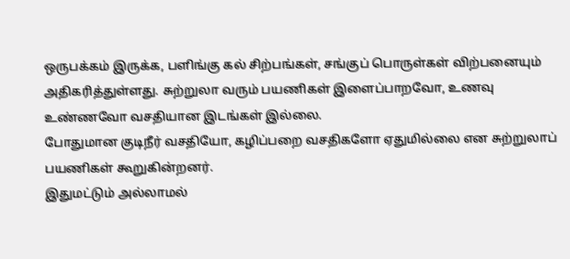ஒருபக்கம் இருக்க, பளிங்கு கல் சிற்பங்கள், சங்குப் பொருள்கள் விற்பனையும் அதிகரித்துள்ளது. சுற்றுலா வரும் பயணிகள் இளைப்பாறவோ, உணவு உண்ணவோ வசதியான இடங்கள் இல்லை.
போதுமான குடிநீர் வசதியோ, கழிப்பறை வசதிகளோ ஏதுமில்லை என சுற்றுலாப் பயணிகள் கூறுகின்றனர்.
இதுமட்டும் அல்லாமல்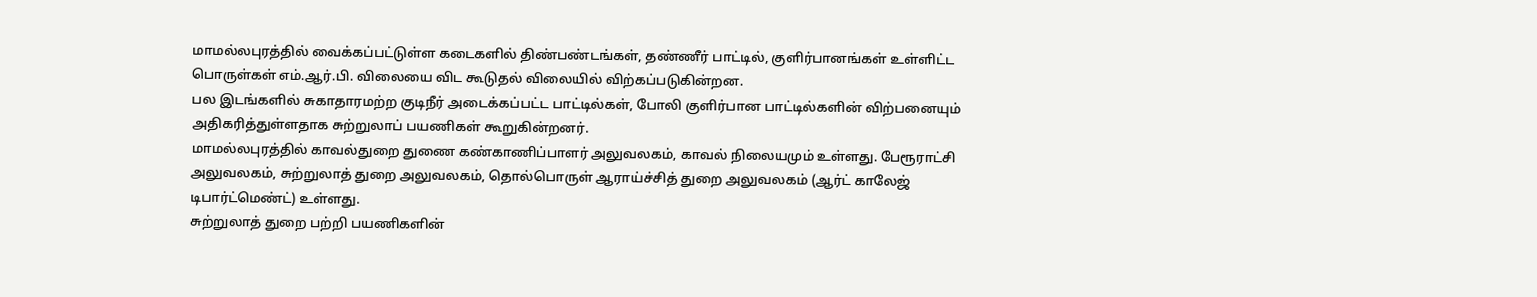மாமல்லபுரத்தில் வைக்கப்பட்டுள்ள கடைகளில் திண்பண்டங்கள், தண்ணீர் பாட்டில், குளிர்பானங்கள் உள்ளிட்ட பொருள்கள் எம்.ஆர்.பி. விலையை விட கூடுதல் விலையில் விற்கப்படுகின்றன.
பல இடங்களில் சுகாதாரமற்ற குடிநீர் அடைக்கப்பட்ட பாட்டில்கள், போலி குளிர்பான பாட்டில்களின் விற்பனையும் அதிகரித்துள்ளதாக சுற்றுலாப் பயணிகள் கூறுகின்றனர்.
மாமல்லபுரத்தில் காவல்துறை துணை கண்காணிப்பாளர் அலுவலகம், காவல் நிலையமும் உள்ளது. பேரூராட்சி அலுவலகம், சுற்றுலாத் துறை அலுவலகம், தொல்பொருள் ஆராய்ச்சித் துறை அலுவலகம் (ஆர்ட் காலேஜ் டிபார்ட்மெண்ட்) உள்ளது.
சுற்றுலாத் துறை பற்றி பயணிகளின்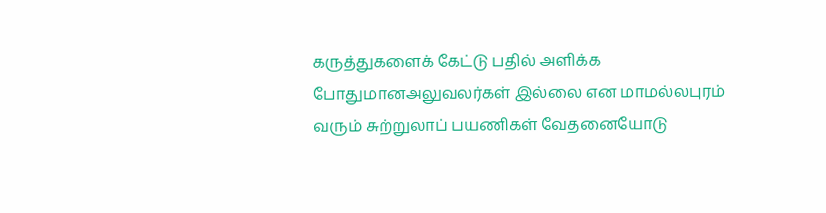கருத்துகளைக் கேட்டு பதில் அளிக்க போதுமானஅலுவலர்கள் இல்லை என மாமல்லபுரம் வரும் சுற்றுலாப் பயணிகள் வேதனையோடு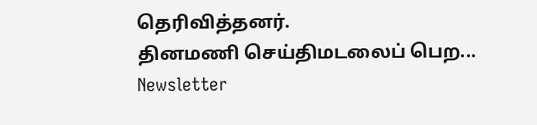தெரிவித்தனர்.
தினமணி செய்திமடலைப் பெற... Newsletter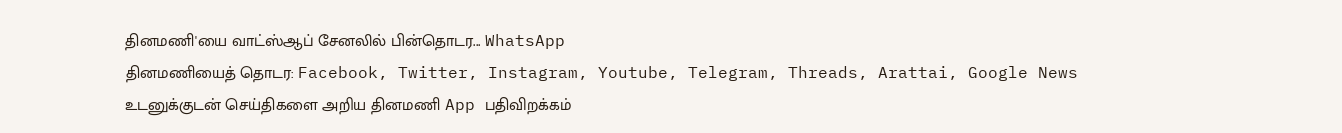தினமணி'யை வாட்ஸ்ஆப் சேனலில் பின்தொடர... WhatsApp
தினமணியைத் தொடர: Facebook, Twitter, Instagram, Youtube, Telegram, Threads, Arattai, Google News
உடனுக்குடன் செய்திகளை அறிய தினமணி App பதிவிறக்கம்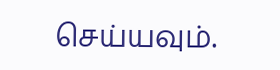செய்யவும்.